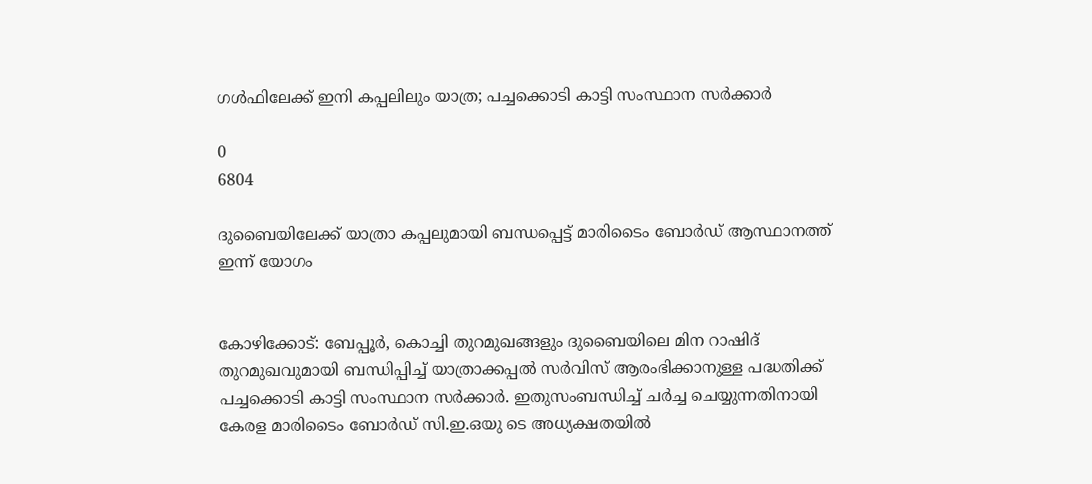ഗൾഫിലേക്ക് ഇനി കപ്പലിലും യാത്ര; പച്ചക്കൊടി കാട്ടി സംസ്ഥാന സർക്കാർ

0
6804

ദുബൈയിലേക്ക് യാത്രാ കപ്പലുമായി ബന്ധപ്പെട്ട് മാരിടൈം ബോർഡ് ആസ്ഥാനത്ത് ഇന്ന് യോഗം


കോഴിക്കോട്: ബേപ്പൂർ, കൊച്ചി തുറമുഖങ്ങളും ദുബൈയിലെ മിന റാഷിദ് തുറമുഖവുമായി ബന്ധിപ്പിച്ച് യാത്രാക്കപ്പൽ സർവിസ് ആരംഭിക്കാനുള്ള പദ്ധതിക്ക് പച്ചക്കൊടി കാട്ടി സംസ്ഥാന സർക്കാർ. ഇതുസംബന്ധിച്ച് ചർച്ച ചെയ്യുന്നതിനായി കേരള മാരിടൈം ബോർഡ് സി.ഇ.ഒയു ടെ അധ്യക്ഷതയിൽ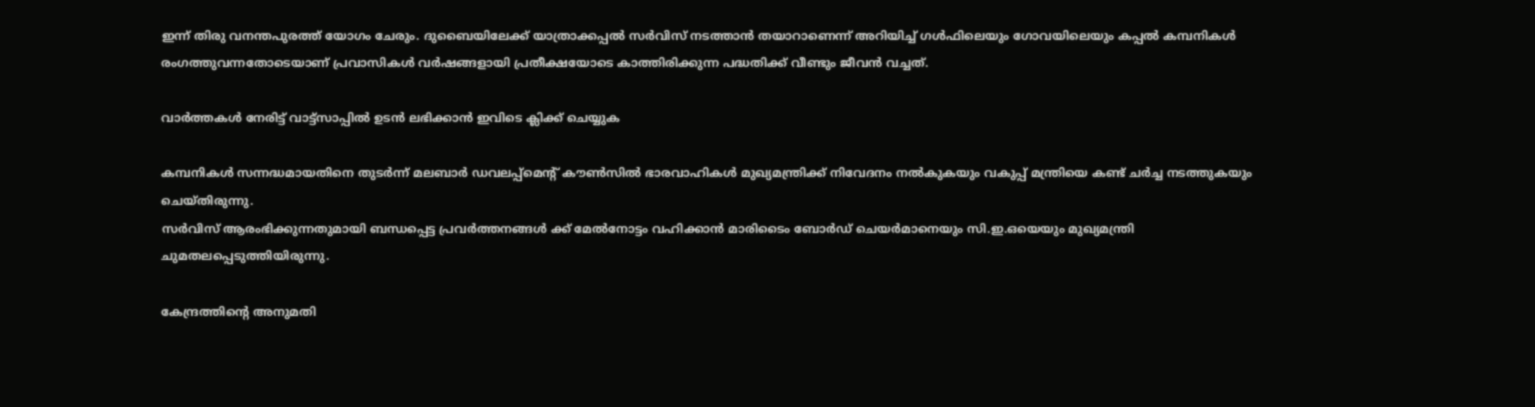ഇന്ന് തിരു വനന്തപുരത്ത് യോഗം ചേരും. ദുബൈയിലേക്ക് യാത്രാക്കപ്പൽ സർവിസ് നടത്താൻ തയാറാണെന്ന് അറിയിച്ച് ഗൾഫിലെയും ഗോവയിലെയും കപ്പൽ കമ്പനികൾ രംഗത്തുവന്നതോടെയാണ് പ്രവാസികൾ വർഷങ്ങളായി പ്രതീക്ഷയോടെ കാത്തിരിക്കുന്ന പദ്ധതിക്ക് വീണ്ടും ജീവൻ വച്ചത്.

വാർത്തകൾ നേരിട്ട് വാട്ട്സാപ്പിൽ ഉടൻ ലഭിക്കാൻ ഇവിടെ ക്ലിക്ക് ചെയ്യുക

കമ്പനികൾ സന്നദ്ധമായതിനെ തുടർന്ന് മലബാർ ഡവലപ്പ്മെന്റ് കൗൺസിൽ ഭാരവാഹികൾ മുഖ്യമന്ത്രിക്ക് നിവേദനം നൽകുകയും വകുപ്പ് മന്ത്രിയെ കണ്ട് ചർച്ച നടത്തുകയും ചെയ്തിരുന്നു.
സർവിസ് ആരംഭിക്കുന്നതുമായി ബന്ധപ്പെട്ട പ്രവർത്തനങ്ങൾ ക്ക് മേൽനോട്ടം വഹിക്കാൻ മാരിടൈം ബോർഡ് ചെയർമാനെയും സി.ഇ.ഒയെയും മുഖ്യമന്ത്രി ചുമതലപ്പെടുത്തിയിരുന്നു.

കേന്ദ്രത്തിന്റെ അനുമതി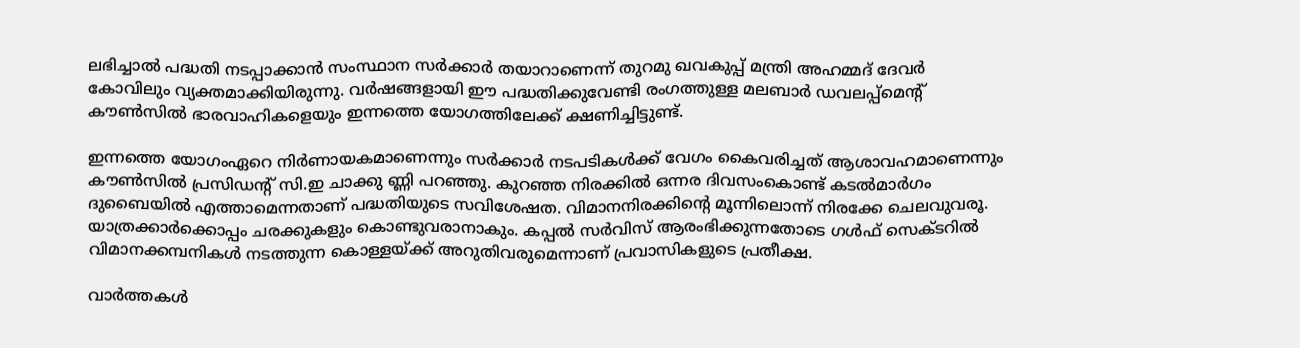ലഭിച്ചാൽ പദ്ധതി നടപ്പാക്കാൻ സംസ്ഥാന സർക്കാർ തയാറാണെന്ന് തുറമു ഖവകുപ്പ് മന്ത്രി അഹമ്മദ് ദേവർ കോവിലും വ്യക്തമാക്കിയിരുന്നു. വർഷങ്ങളായി ഈ പദ്ധതിക്കുവേണ്ടി രംഗത്തുള്ള മലബാർ ഡവലപ്പ്മെന്റ് കൗൺസിൽ ഭാരവാഹികളെയും ഇന്നത്തെ യോഗത്തിലേക്ക് ക്ഷണിച്ചിട്ടുണ്ട്.

ഇന്നത്തെ യോഗംഏറെ നിർണായകമാണെന്നും സർക്കാർ നടപടികൾക്ക് വേഗം കൈവരിച്ചത് ആശാവഹമാണെന്നും കൗൺസിൽ പ്രസിഡന്റ് സി.ഇ ചാക്കു ണ്ണി പറഞ്ഞു. കുറഞ്ഞ നിരക്കിൽ ഒന്നര ദിവസംകൊണ്ട് കടൽമാർഗം ദുബൈയിൽ എത്താമെന്നതാണ് പദ്ധതിയുടെ സവിശേഷത. വിമാനനിരക്കിന്റെ മൂന്നിലൊന്ന് നിരക്കേ ചെലവുവരൂ. യാത്രക്കാർക്കൊപ്പം ചരക്കുകളും കൊണ്ടുവരാനാകും. കപ്പൽ സർവിസ് ആരംഭിക്കുന്നതോടെ ഗൾഫ് സെക്ടറിൽ വിമാനക്കമ്പനികൾ നടത്തുന്ന കൊള്ളയ്ക്ക് അറുതിവരുമെന്നാണ് പ്രവാസികളുടെ പ്രതീക്ഷ.

വാർത്തകൾ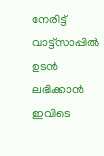നേരിട്ട് വാട്ട്സാപ്പിൽ ഉടൻ ലഭിക്കാൻ ഇവിടെ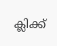ക്ലിക്ക്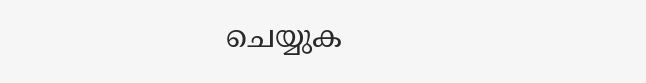ചെയ്യുക